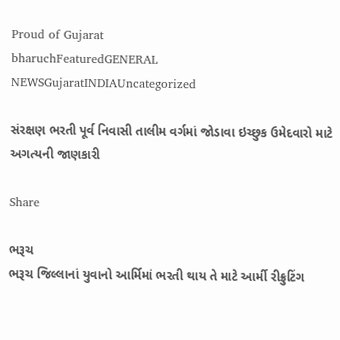Proud of Gujarat
bharuchFeaturedGENERAL NEWSGujaratINDIAUncategorized

સંરક્ષણ ભરતી પૂર્વ નિવાસી તાલીમ વર્ગમાં જોડાવા ઇચ્છુક ઉમેદવારો માટે અગત્યની જાણકારી

Share

ભરૂચ
ભરૂચ જિલ્લાનાં યુવાનો આર્મિમાં ભરતી થાય તે માટે આર્મી રીક્રુટિંગ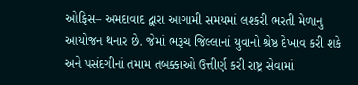ઓફિસ– અમદાવાદ દ્વારા આગામી સમયમાં લશ્કરી ભરતી મેળાનુ આયોજન થનાર છે. જેમાં ભરૂચ જિલ્લાનાં યુવાનો શ્રેષ્ઠ દેખાવ કરી શકે અને પસંદગીનાં તમામ તબક્કાઓ ઉત્તીર્ણ કરી રાષ્ટ્ર સેવામાં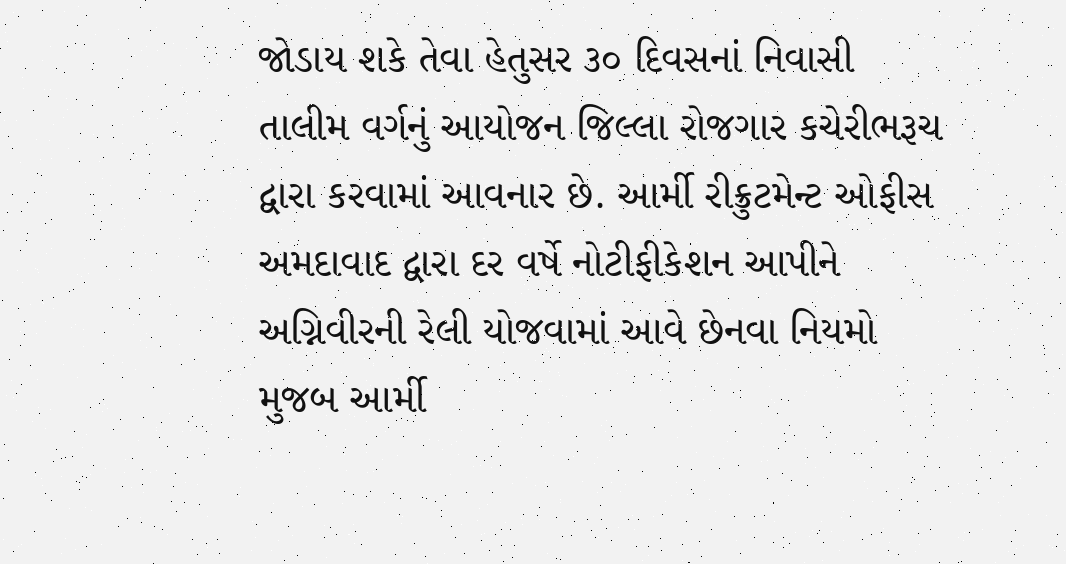જોડાય શકે તેવા હેતુસર ૩૦ દિવસનાં નિવાસી તાલીમ વર્ગનું આયોજન જિલ્લા રોજગાર કચેરીભરૂચ દ્વારા કરવામાં આવનાર છે. આર્મી રીક્રુટમેન્ટ ઓફીસ અમદાવાદ દ્વારા દર વર્ષે નોટીફીકેશન આપીને અગ્નિવીરની રેલી યોજવામાં આવે છેનવા નિયમો મુજબ આર્મી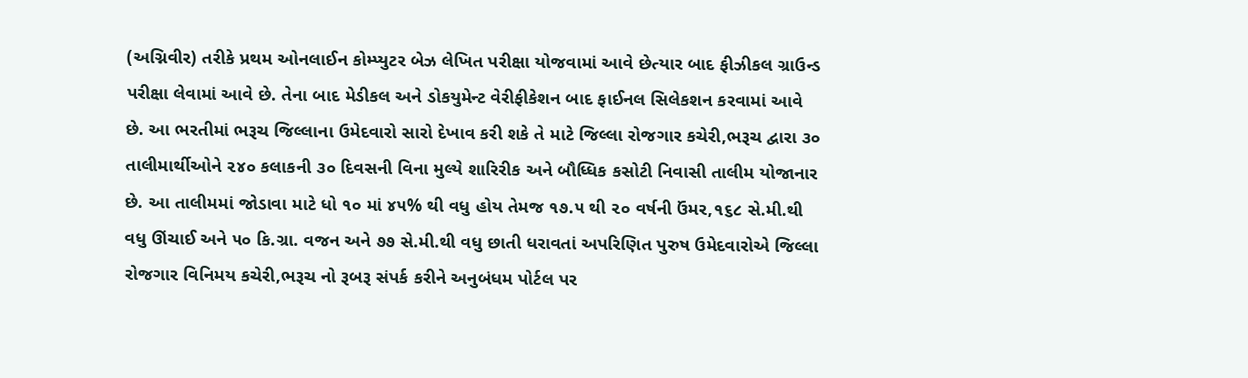(અગ્નિવીર) તરીકે પ્રથમ ઓનલાઈન કોમ્પ્યુટર બેઝ લેખિત પરીક્ષા યોજવામાં આવે છેત્યાર બાદ ફીઝીકલ ગ્રાઉન્ડ પરીક્ષા લેવામાં આવે છે. તેના બાદ મેડીકલ અને ડોકયુમેન્ટ વેરીફીકેશન બાદ ફાઈનલ સિલેકશન કરવામાં આવે છે. આ ભરતીમાં ભરૂચ જિલ્લાના ઉમેદવારો સારો દેખાવ કરી શકે તે માટે જિલ્લા રોજગાર કચેરી,ભરૂચ દ્વારા ૩૦ તાલીમાર્થીઓને ૨૪૦ કલાકની ૩૦ દિવસની વિના મુલ્યે શારિરીક અને બૌધ્ધિક કસોટી નિવાસી તાલીમ યોજાનાર છે. આ તાલીમમાં જોડાવા માટે ધો ૧૦ માં ૪૫% થી વધુ હોય તેમજ ૧૭.૫ થી ૨૦ વર્ષની ઉંમર,૧૬૮ સે.મી.થી વધુ ઊંચાઈ અને ૫૦ કિ.ગ્રા. વજન અને ૭૭ સે.મી.થી વધુ છાતી ધરાવતાં અપરિણિત પુરુષ ઉમેદવારોએ જિલ્લા રોજગાર વિનિમય કચેરી,ભરૂચ નો રૂબરૂ સંપર્ક કરીને અનુબંધમ પોર્ટલ પર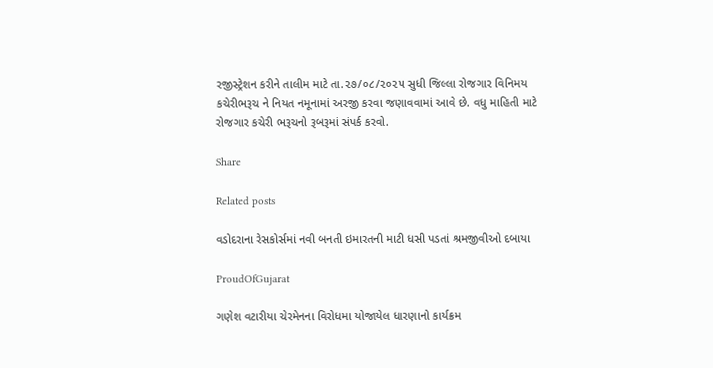રજીસ્ટ્રેશન કરીને તાલીમ માટે તા.૨૭/૦૮/૨૦૨૫ સુધી જિલ્લા રોજગાર વિનિમય કચેરીભરૂચ ને નિયત નમૂનામાં અરજી કરવા જણાવવામાં આવે છે. વધુ માહિતી માટે રોજગાર કચેરી ભરૂચનો રૂબરૂમાં સંપર્ક કરવો.

Share

Related posts

વડોદરાના રેસકોર્સમાં નવી બનતી ઇમારતની માટી ધસી પડતાં શ્રમજીવીઓ દબાયા

ProudOfGujarat

ગણેશ વટારીયા ચેરમેનના વિરોધમા યોજાયેલ ધારણાનો કાર્યક્રમ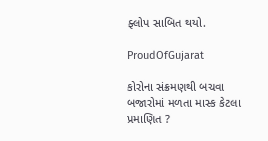ફ્લોપ સાબિત થયો.

ProudOfGujarat

કોરોના સંક્રમણથી બચવા બજારોમાં મળતા માસ્ક કેટલા પ્રમાણિત ?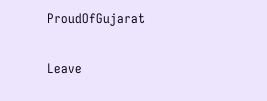ProudOfGujarat

Leave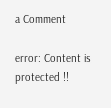a Comment

error: Content is protected !!